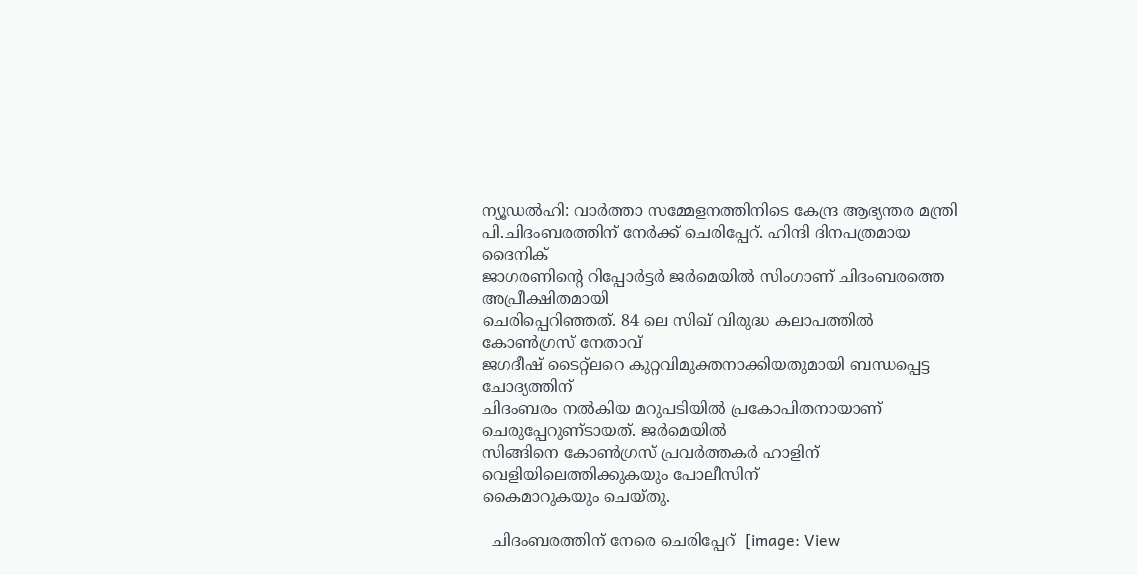ന്യൂഡല്‍ഹി: വാര്‍ത്താ സമ്മേളനത്തിനിടെ കേന്ദ്ര ആഭ്യന്തര മന്ത്രി
പി.ചിദംബരത്തിന്‌ നേര്‍ക്ക്‌ ചെരിപ്പേറ്‌. ഹിന്ദി ദിനപത്രമായ ദൈനിക്‌
ജാഗരണിന്റെ റിപ്പോര്‍ട്ടര്‍ ജര്‍മെയില്‍ സിംഗാണ്‌ ചിദംബരത്തെ അപ്രീക്ഷിതമായി
ചെരിപ്പെറിഞ്ഞത്‌. 84 ലെ സിഖ്‌ വിരുദ്ധ കലാപത്തില്‍ കോണ്‍ഗ്രസ്‌ നേതാവ്‌
ജഗദീഷ്‌ ടൈറ്റ്‌ലറെ കുറ്റവിമുക്തനാക്കിയതുമായി ബന്ധപ്പെട്ട ചോദ്യത്തിന്‌
ചിദംബരം നല്‍കിയ മറുപടിയില്‍ പ്രകോപിതനായാണ്‌ ചെരുപ്പേറുണ്‌ടായത്‌. ജര്‍മെയില്‍
സിങ്ങിനെ കോണ്‍ഗ്രസ്‌ പ്രവര്‍ത്തകര്‍ ഹാളിന്‌ വെളിയിലെത്തിക്കുകയും പോലീസിന്‌
കൈമാറുകയും ചെയ്‌തു.

  ചിദംബരത്തിന്‌ നേരെ ചെരിപ്പേറ്‌  [image: View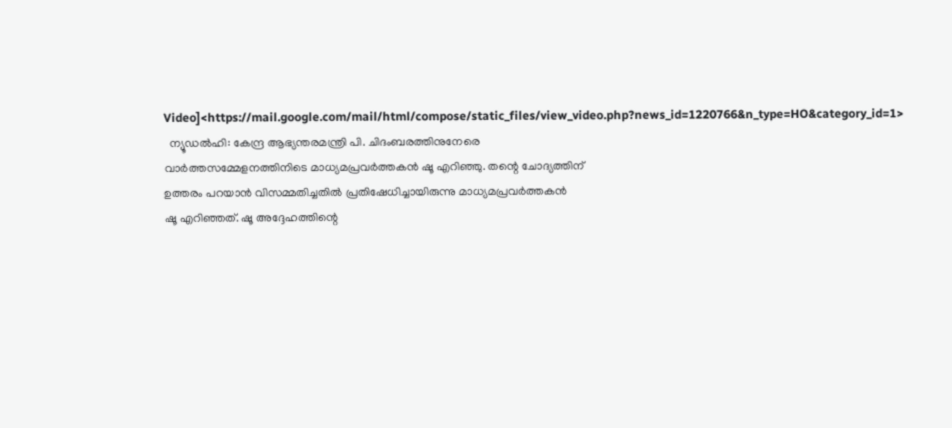Video]<https://mail.google.com/mail/html/compose/static_files/view_video.php?news_id=1220766&n_type=HO&category_id=1>
  ന്യൂഡല്‍ഹി: കേന്ദ്ര ആഭ്യന്തരമന്ത്രി പി. ചിദംബരത്തിനുനേരെ
വാര്‍ത്തസമ്മേളനത്തിനിടെ മാധ്യമപ്രവര്‍ത്തകന്‍ ഷൂ എറിഞ്ഞു. തന്റെ ചോദ്യത്തിന്‌
ഉത്തരം പറയാന്‍ വിസമ്മതിച്ചതില്‍ പ്രതിഷേധിച്ചായിരുന്നു മാധ്യമപ്രവര്‍ത്തകന്‍
ഷൂ എറിഞ്ഞത്‌. ഷൂ അദ്ദേഹത്തിന്റെ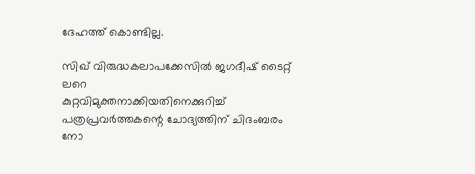ദേഹത്ത്‌ കൊണ്ടില്ല.

സിഖ്‌ വിരുദ്ധകലാപക്കേസില്‍ ജഗദീഷ്‌ ടൈറ്റ്‌ ലറെ
കുറ്റവിമുക്തനാക്കിയതിനെക്കുറിച്ച്‌ പത്രപ്രവര്‍ത്തകന്റെ ചോദ്യത്തിന്‌ ചിദംബരം
നോ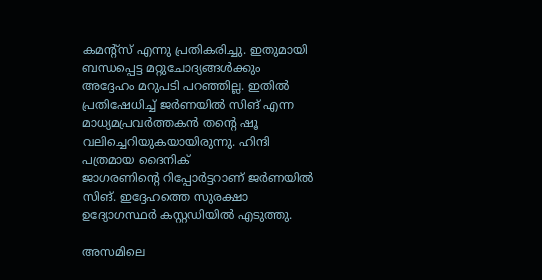കമന്റ്‌സ്‌ എന്നു പ്രതികരിച്ചു. ഇതുമായി ബന്ധപ്പെട്ട മറ്റുചോദ്യങ്ങള്‍ക്കും
അദ്ദേഹം മറുപടി പറഞ്ഞില്ല. ഇതില്‍ പ്രതിഷേധിച്ച്‌ ജര്‍ണയില്‍ സിങ്‌ എന്ന
മാധ്യമപ്രവര്‍ത്തകന്‍ തന്റെ ഷൂ വലിച്ചെറിയുകയായിരുന്നു. ഹിന്ദി പത്രമായ ദൈനിക്‌
ജാഗരണിന്റെ റിപ്പോര്‍ട്ടറാണ്‌ ജര്‍ണയില്‍ സിങ്‌. ഇദ്ദേഹത്തെ സുരക്ഷാ
ഉദ്യോഗസ്ഥര്‍ കസ്റ്റഡിയില്‍ എടുത്തു.

അസമിലെ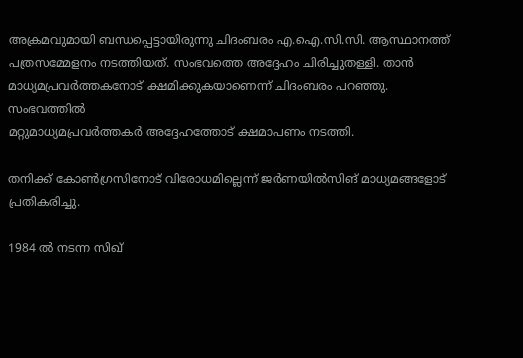അക്രമവുമായി ബന്ധപ്പെട്ടായിരുന്നു ചിദംബരം എ.ഐ.സി.സി. ആസ്ഥാനത്ത്‌
പത്രസമ്മേളനം നടത്തിയത്‌. സംഭവത്തെ അദ്ദേഹം ചിരിച്ചുതള്ളി. താന്‍
മാധ്യമപ്രവര്‍ത്തകനോട്‌ ക്ഷമിക്കുകയാണെന്ന്‌ ചിദംബരം പറഞ്ഞു. സംഭവത്തില്‍
മറ്റുമാധ്യമപ്രവര്‍ത്തകര്‍ അദ്ദേഹത്തോട്‌ ക്ഷമാപണം നടത്തി.

തനിക്ക്‌ കോണ്‍ഗ്രസിനോട്‌ വിരോധമില്ലെന്ന്‌ ജര്‍ണയില്‍സിങ്‌ മാധ്യമങ്ങളോട്‌
പ്രതികരിച്ചു.

1984 ല്‍ നടന്ന സിഖ്‌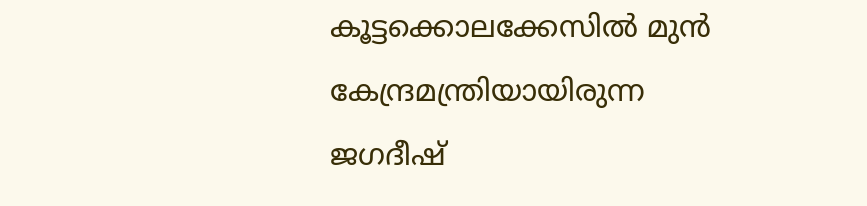കൂട്ടക്കൊലക്കേസില്‍ മുന്‍ കേന്ദ്രമന്ത്രിയായിരുന്ന
ജഗദീഷ്‌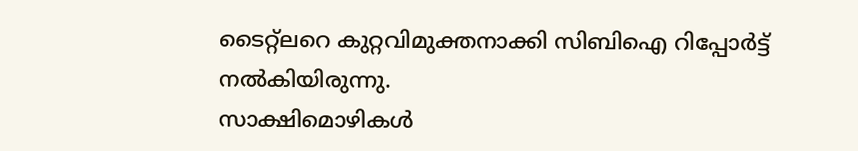ടൈറ്റ്‌ലറെ കുറ്റവിമുക്തനാക്കി സിബിഐ റിപ്പോര്‍ട്ട്‌ നല്‍കിയിരുന്നു.
സാക്ഷിമൊഴികള്‍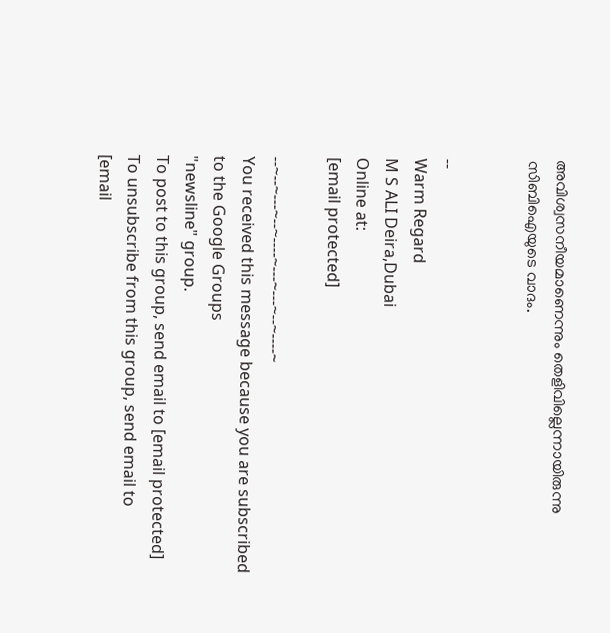അവിശ്വസനീയമാണെന്നും തെളിവില്ലെന്നായിരുന്നു സിബിഐയുടെ വാദം.


--
Warm Regard
M S ALI Deira,Dubai
Online at:
[email protected]

--~--~---~--~----~---~---~--~----~
You received this message because you are subscribed to the Google Groups
"newsline" group.
To post to this group, send email to [email protected]
To unsubscribe from this group, send email to
[email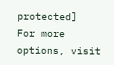protected]
For more options, visit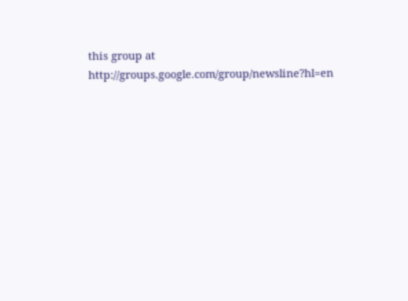this group at
http://groups.google.com/group/newsline?hl=en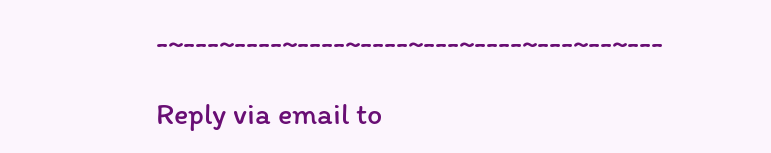-~---~----~----~----~---~----~---~--~---

Reply via email to